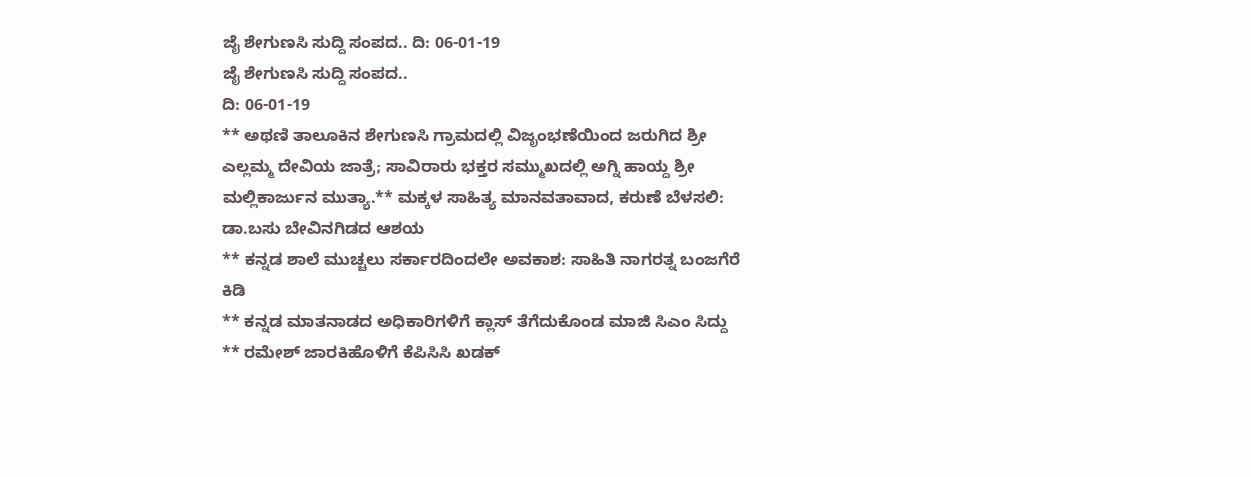ಜೈ ಶೇಗುಣಸಿ ಸುದ್ದಿ ಸಂಪದ.. ದಿ: 06-01-19
ಜೈ ಶೇಗುಣಸಿ ಸುದ್ದಿ ಸಂಪದ..
ದಿ: 06-01-19
** ಅಥಣಿ ತಾಲೂಕಿನ ಶೇಗುಣಸಿ ಗ್ರಾಮದಲ್ಲಿ ವಿಜೃಂಭಣೆಯಿಂದ ಜರುಗಿದ ಶ್ರೀ ಎಲ್ಲಮ್ಮ ದೇವಿಯ ಜಾತ್ರೆ; ಸಾವಿರಾರು ಭಕ್ತರ ಸಮ್ಮುಖದಲ್ಲಿ ಅಗ್ನಿ ಹಾಯ್ದ ಶ್ರೀ ಮಲ್ಲಿಕಾರ್ಜುನ ಮುತ್ಯಾ.** ಮಕ್ಕಳ ಸಾಹಿತ್ಯ ಮಾನವತಾವಾದ, ಕರುಣೆ ಬೆಳಸಲಿ: ಡಾ.ಬಸು ಬೇವಿನಗಿಡದ ಆಶಯ
** ಕನ್ನಡ ಶಾಲೆ ಮುಚ್ಚಲು ಸರ್ಕಾರದಿಂದಲೇ ಅವಕಾಶ: ಸಾಹಿತಿ ನಾಗರತ್ನ ಬಂಜಗೆರೆ ಕಿಡಿ
** ಕನ್ನಡ ಮಾತನಾಡದ ಅಧಿಕಾರಿಗಳಿಗೆ ಕ್ಲಾಸ್ ತೆಗೆದುಕೊಂಡ ಮಾಜಿ ಸಿಎಂ ಸಿದ್ದು
** ರಮೇಶ್ ಜಾರಕಿಹೊಳಿಗೆ ಕೆಪಿಸಿಸಿ ಖಡಕ್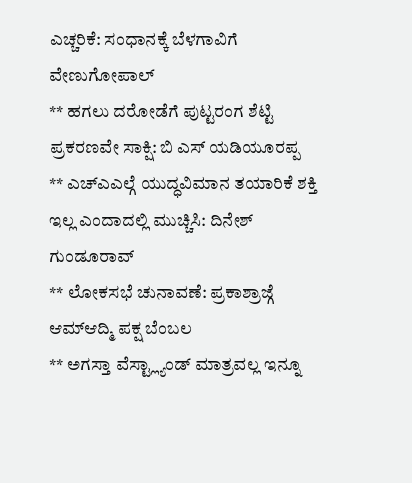ಎಚ್ಚರಿಕೆ: ಸಂಧಾನಕ್ಕೆ ಬೆಳಗಾವಿಗೆ ವೇಣುಗೋಪಾಲ್
** ಹಗಲು ದರೋಡೆಗೆ ಪುಟ್ಟರಂಗ ಶೆಟ್ಟಿ ಪ್ರಕರಣವೇ ಸಾಕ್ಷಿ: ಬಿ ಎಸ್ ಯಡಿಯೂರಪ್ಪ
** ಎಚ್ಎಎಲ್ಗೆ ಯುದ್ಧವಿಮಾನ ತಯಾರಿಕೆ ಶಕ್ತಿ ಇಲ್ಲ ಎಂದಾದಲ್ಲಿ ಮುಚ್ಚಿಸಿ: ದಿನೇಶ್ ಗುಂಡೂರಾವ್
** ಲೋಕಸಭೆ ಚುನಾವಣೆ: ಪ್ರಕಾಶ್ರಾಜ್ಗೆ ಆಮ್ಆದ್ಮಿ ಪಕ್ಷ ಬೆಂಬಲ
** ಅಗಸ್ತಾ ವೆಸ್ಟ್ಲ್ಯಾಂಡ್ ಮಾತ್ರವಲ್ಲ ಇನ್ನೂ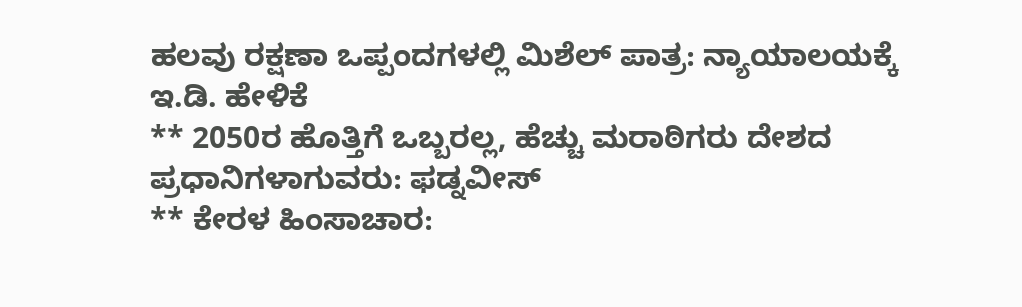ಹಲವು ರಕ್ಷಣಾ ಒಪ್ಪಂದಗಳಲ್ಲಿ ಮಿಶೆಲ್ ಪಾತ್ರ: ನ್ಯಾಯಾಲಯಕ್ಕೆ ಇ.ಡಿ. ಹೇಳಿಕೆ
** 2050ರ ಹೊತ್ತಿಗೆ ಒಬ್ಬರಲ್ಲ, ಹೆಚ್ಚು ಮರಾಠಿಗರು ದೇಶದ ಪ್ರಧಾನಿಗಳಾಗುವರು: ಫಡ್ನವೀಸ್
** ಕೇರಳ ಹಿಂಸಾಚಾರ: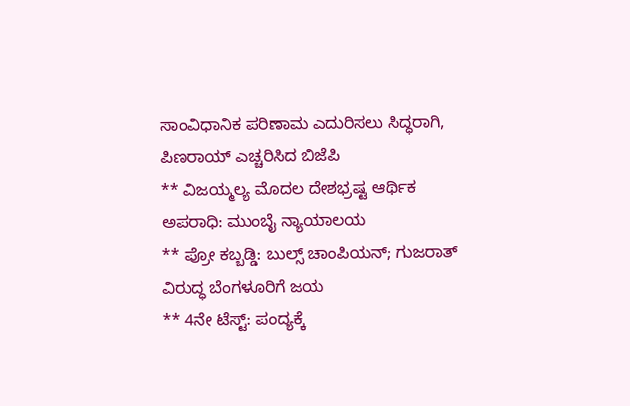ಸಾಂವಿಧಾನಿಕ ಪರಿಣಾಮ ಎದುರಿಸಲು ಸಿದ್ಧರಾಗಿ, ಪಿಣರಾಯ್ ಎಚ್ಚರಿಸಿದ ಬಿಜೆಪಿ
** ವಿಜಯ್ಮಲ್ಯ ಮೊದಲ ದೇಶಭ್ರಷ್ಟ ಆರ್ಥಿಕ ಅಪರಾಧಿ: ಮುಂಬೈ ನ್ಯಾಯಾಲಯ
** ಪ್ರೋ ಕಬ್ಬಡ್ಡಿ: ಬುಲ್ಸ್ ಚಾಂಪಿಯನ್; ಗುಜರಾತ್ ವಿರುದ್ಧ ಬೆಂಗಳೂರಿಗೆ ಜಯ
** 4ನೇ ಟೆಸ್ಟ್: ಪಂದ್ಯಕ್ಕೆ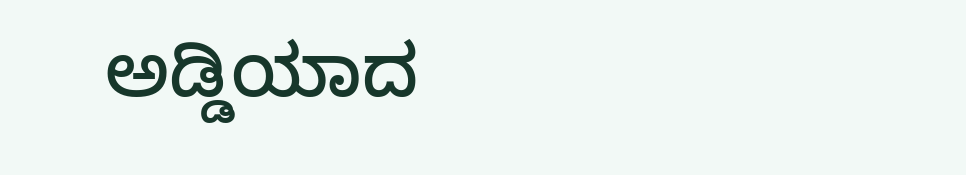ಅಡ್ಡಿಯಾದ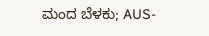ಮಂದ ಬೆಳಕು; AUS-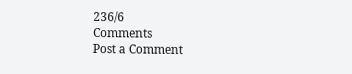236/6
Comments
Post a Comment